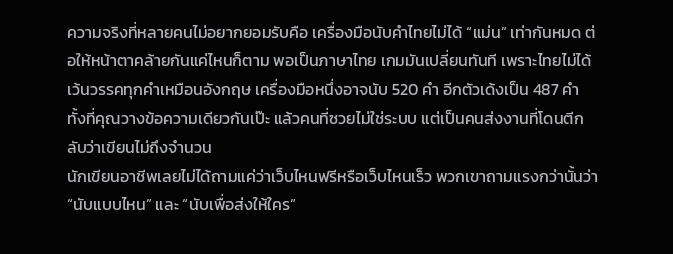ความจริงที่หลายคนไม่อยากยอมรับคือ เครื่องมือนับคำไทยไม่ได้ “แม่น” เท่ากันหมด ต่อให้หน้าตาคล้ายกันแค่ไหนก็ตาม พอเป็นภาษาไทย เกมมันเปลี่ยนทันที เพราะไทยไม่ได้เว้นวรรคทุกคำเหมือนอังกฤษ เครื่องมือหนึ่งอาจนับ 520 คำ อีกตัวเด้งเป็น 487 คำ ทั้งที่คุณวางข้อความเดียวกันเป๊ะ แล้วคนที่ซวยไม่ใช่ระบบ แต่เป็นคนส่งงานที่โดนตีกลับว่าเขียนไม่ถึงจำนวน
นักเขียนอาชีพเลยไม่ได้ถามแค่ว่าเว็บไหนฟรีหรือเว็บไหนเร็ว พวกเขาถามแรงกว่านั้นว่า “นับแบบไหน” และ “นับเพื่อส่งให้ใคร”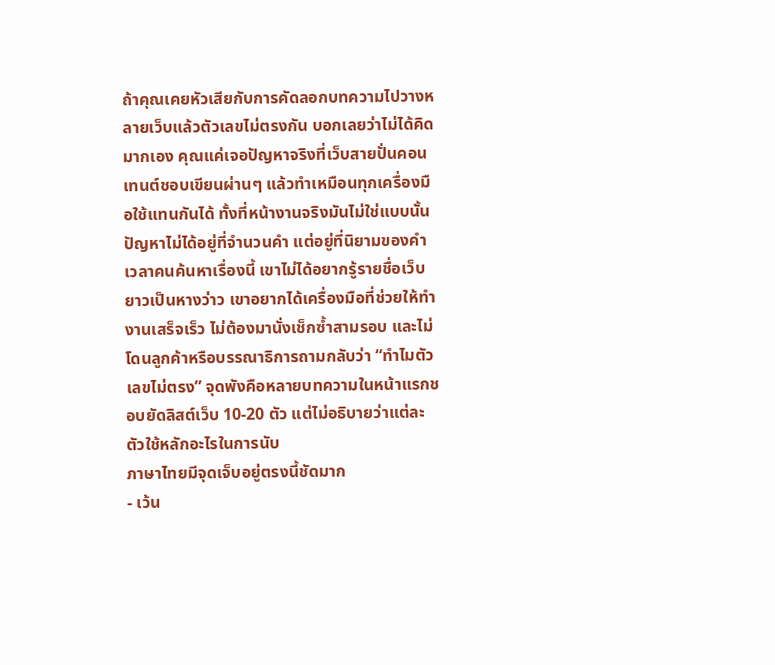ถ้าคุณเคยหัวเสียกับการคัดลอกบทความไปวางหลายเว็บแล้วตัวเลขไม่ตรงกัน บอกเลยว่าไม่ได้คิดมากเอง คุณแค่เจอปัญหาจริงที่เว็บสายปั่นคอนเทนต์ชอบเขียนผ่านๆ แล้วทำเหมือนทุกเครื่องมือใช้แทนกันได้ ทั้งที่หน้างานจริงมันไม่ใช่แบบนั้น
ปัญหาไม่ได้อยู่ที่จำนวนคำ แต่อยู่ที่นิยามของคำ
เวลาคนค้นหาเรื่องนี้ เขาไม่ได้อยากรู้รายชื่อเว็บยาวเป็นหางว่าว เขาอยากได้เครื่องมือที่ช่วยให้ทำงานเสร็จเร็ว ไม่ต้องมานั่งเช็กซ้ำสามรอบ และไม่โดนลูกค้าหรือบรรณาธิการถามกลับว่า “ทำไมตัวเลขไม่ตรง” จุดพังคือหลายบทความในหน้าแรกชอบยัดลิสต์เว็บ 10-20 ตัว แต่ไม่อธิบายว่าแต่ละตัวใช้หลักอะไรในการนับ
ภาษาไทยมีจุดเจ็บอยู่ตรงนี้ชัดมาก
- เว้น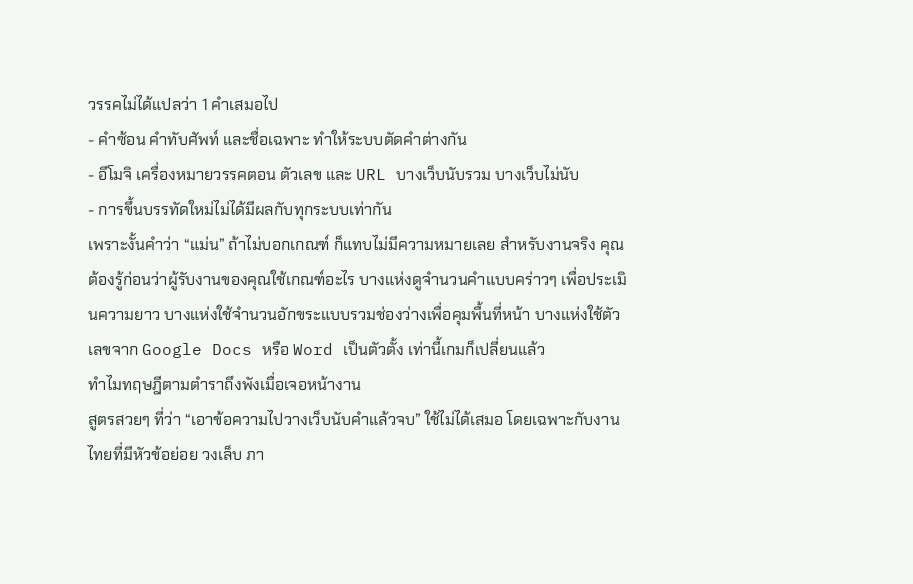วรรคไม่ได้แปลว่า 1 คำเสมอไป
- คำซ้อน คำทับศัพท์ และชื่อเฉพาะ ทำให้ระบบตัดคำต่างกัน
- อีโมจิ เครื่องหมายวรรคตอน ตัวเลข และ URL บางเว็บนับรวม บางเว็บไม่นับ
- การขึ้นบรรทัดใหม่ไม่ได้มีผลกับทุกระบบเท่ากัน
เพราะงั้นคำว่า “แม่น” ถ้าไม่บอกเกณฑ์ ก็แทบไม่มีความหมายเลย สำหรับงานจริง คุณต้องรู้ก่อนว่าผู้รับงานของคุณใช้เกณฑ์อะไร บางแห่งดูจำนวนคำแบบคร่าวๆ เพื่อประเมินความยาว บางแห่งใช้จำนวนอักขระแบบรวมช่องว่างเพื่อคุมพื้นที่หน้า บางแห่งใช้ตัวเลขจาก Google Docs หรือ Word เป็นตัวตั้ง เท่านี้เกมก็เปลี่ยนแล้ว
ทำไมทฤษฎีตามตำราถึงพังเมื่อเจอหน้างาน
สูตรสวยๆ ที่ว่า “เอาข้อความไปวางเว็บนับคำแล้วจบ” ใช้ไม่ได้เสมอ โดยเฉพาะกับงานไทยที่มีหัวข้อย่อย วงเล็บ ภา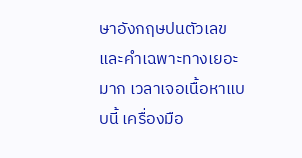ษาอังกฤษปนตัวเลข และคำเฉพาะทางเยอะมาก เวลาเจอเนื้อหาแบบนี้ เครื่องมือ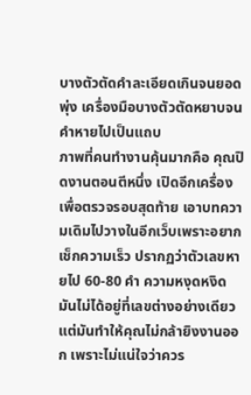บางตัวตัดคำละเอียดเกินจนยอดพุ่ง เครื่องมือบางตัวตัดหยาบจนคำหายไปเป็นแถบ
ภาพที่คนทำงานคุ้นมากคือ คุณปิดงานตอนตีหนึ่ง เปิดอีกเครื่องเพื่อตรวจรอบสุดท้าย เอาบทความเดิมไปวางในอีกเว็บเพราะอยากเช็กความเร็ว ปรากฏว่าตัวเลขหายไป 60-80 คำ ความหงุดหงิดมันไม่ได้อยู่ที่เลขต่างอย่างเดียว แต่มันทำให้คุณไม่กล้ายิงงานออก เพราะไม่แน่ใจว่าควร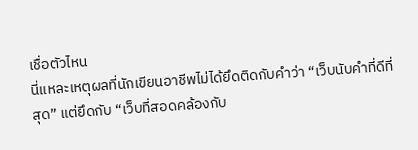เชื่อตัวไหน
นี่แหละเหตุผลที่นักเขียนอาชีพไม่ได้ยึดติดกับคำว่า “เว็บนับคำที่ดีที่สุด” แต่ยึดกับ “เว็บที่สอดคล้องกับ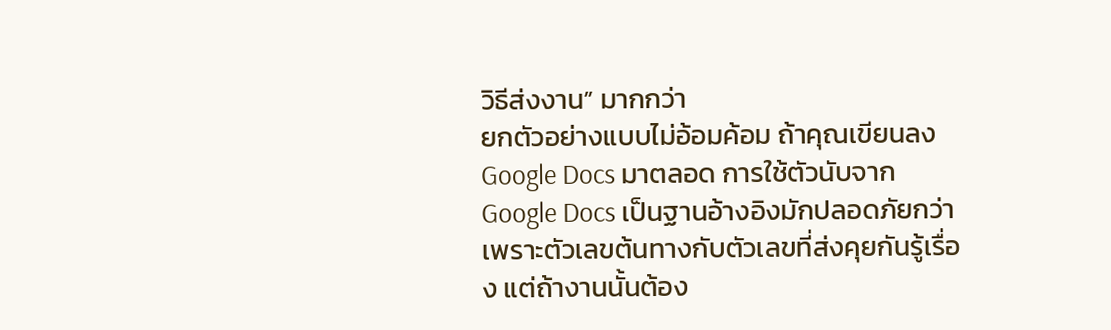วิธีส่งงาน” มากกว่า
ยกตัวอย่างแบบไม่อ้อมค้อม ถ้าคุณเขียนลง Google Docs มาตลอด การใช้ตัวนับจาก Google Docs เป็นฐานอ้างอิงมักปลอดภัยกว่า เพราะตัวเลขต้นทางกับตัวเลขที่ส่งคุยกันรู้เรื่อง แต่ถ้างานนั้นต้อง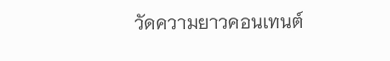วัดความยาวคอนเทนต์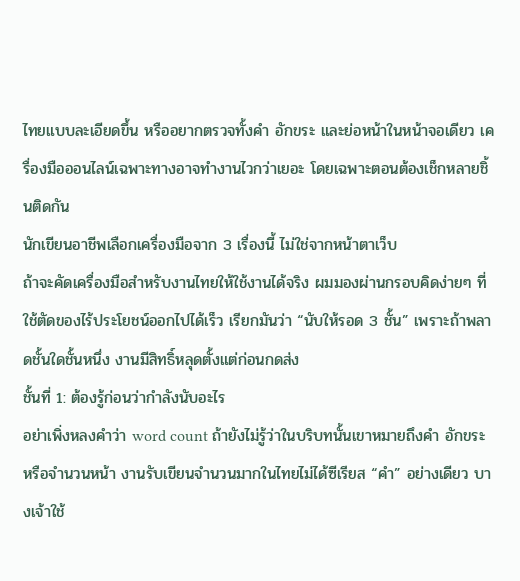ไทยแบบละเอียดขึ้น หรืออยากตรวจทั้งคำ อักขระ และย่อหน้าในหน้าจอเดียว เครื่องมือออนไลน์เฉพาะทางอาจทำงานไวกว่าเยอะ โดยเฉพาะตอนต้องเช็กหลายชิ้นติดกัน
นักเขียนอาชีพเลือกเครื่องมือจาก 3 เรื่องนี้ ไม่ใช่จากหน้าตาเว็บ
ถ้าจะคัดเครื่องมือสำหรับงานไทยให้ใช้งานได้จริง ผมมองผ่านกรอบคิดง่ายๆ ที่ใช้ตัดของไร้ประโยชน์ออกไปได้เร็ว เรียกมันว่า “นับให้รอด 3 ชั้น” เพราะถ้าพลาดชั้นใดชั้นหนึ่ง งานมีสิทธิ์หลุดตั้งแต่ก่อนกดส่ง
ชั้นที่ 1: ต้องรู้ก่อนว่ากำลังนับอะไร
อย่าเพิ่งหลงคำว่า word count ถ้ายังไม่รู้ว่าในบริบทนั้นเขาหมายถึงคำ อักขระ หรือจำนวนหน้า งานรับเขียนจำนวนมากในไทยไม่ได้ซีเรียส “คำ” อย่างเดียว บางเจ้าใช้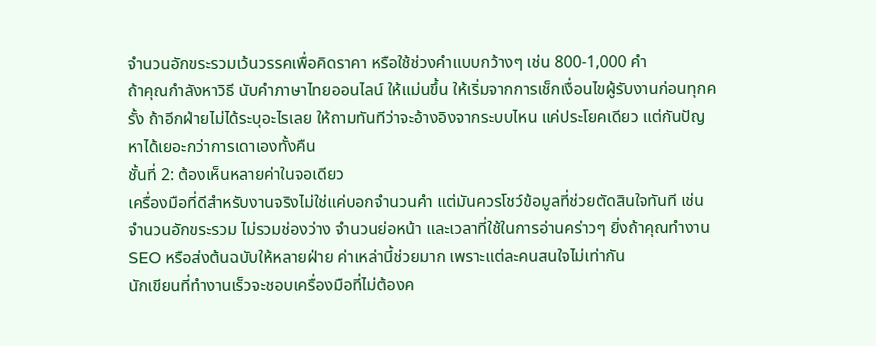จำนวนอักขระรวมเว้นวรรคเพื่อคิดราคา หรือใช้ช่วงคำแบบกว้างๆ เช่น 800-1,000 คำ
ถ้าคุณกำลังหาวิธี นับคำภาษาไทยออนไลน์ ให้แม่นขึ้น ให้เริ่มจากการเช็กเงื่อนไขผู้รับงานก่อนทุกครั้ง ถ้าอีกฝ่ายไม่ได้ระบุอะไรเลย ให้ถามทันทีว่าจะอ้างอิงจากระบบไหน แค่ประโยคเดียว แต่กันปัญหาได้เยอะกว่าการเดาเองทั้งคืน
ชั้นที่ 2: ต้องเห็นหลายค่าในจอเดียว
เครื่องมือที่ดีสำหรับงานจริงไม่ใช่แค่บอกจำนวนคำ แต่มันควรโชว์ข้อมูลที่ช่วยตัดสินใจทันที เช่น จำนวนอักขระรวม ไม่รวมช่องว่าง จำนวนย่อหน้า และเวลาที่ใช้ในการอ่านคร่าวๆ ยิ่งถ้าคุณทำงาน SEO หรือส่งต้นฉบับให้หลายฝ่าย ค่าเหล่านี้ช่วยมาก เพราะแต่ละคนสนใจไม่เท่ากัน
นักเขียนที่ทำงานเร็วจะชอบเครื่องมือที่ไม่ต้องค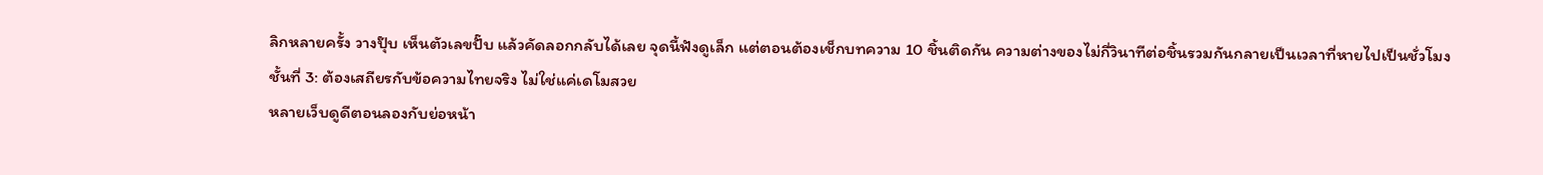ลิกหลายครั้ง วางปุ๊บ เห็นตัวเลขปั๊บ แล้วคัดลอกกลับได้เลย จุดนี้ฟังดูเล็ก แต่ตอนต้องเช็กบทความ 10 ชิ้นติดกัน ความต่างของไม่กี่วินาทีต่อชิ้นรวมกันกลายเป็นเวลาที่หายไปเป็นชั่วโมง
ชั้นที่ 3: ต้องเสถียรกับข้อความไทยจริง ไม่ใช่แค่เดโมสวย
หลายเว็บดูดีตอนลองกับย่อหน้า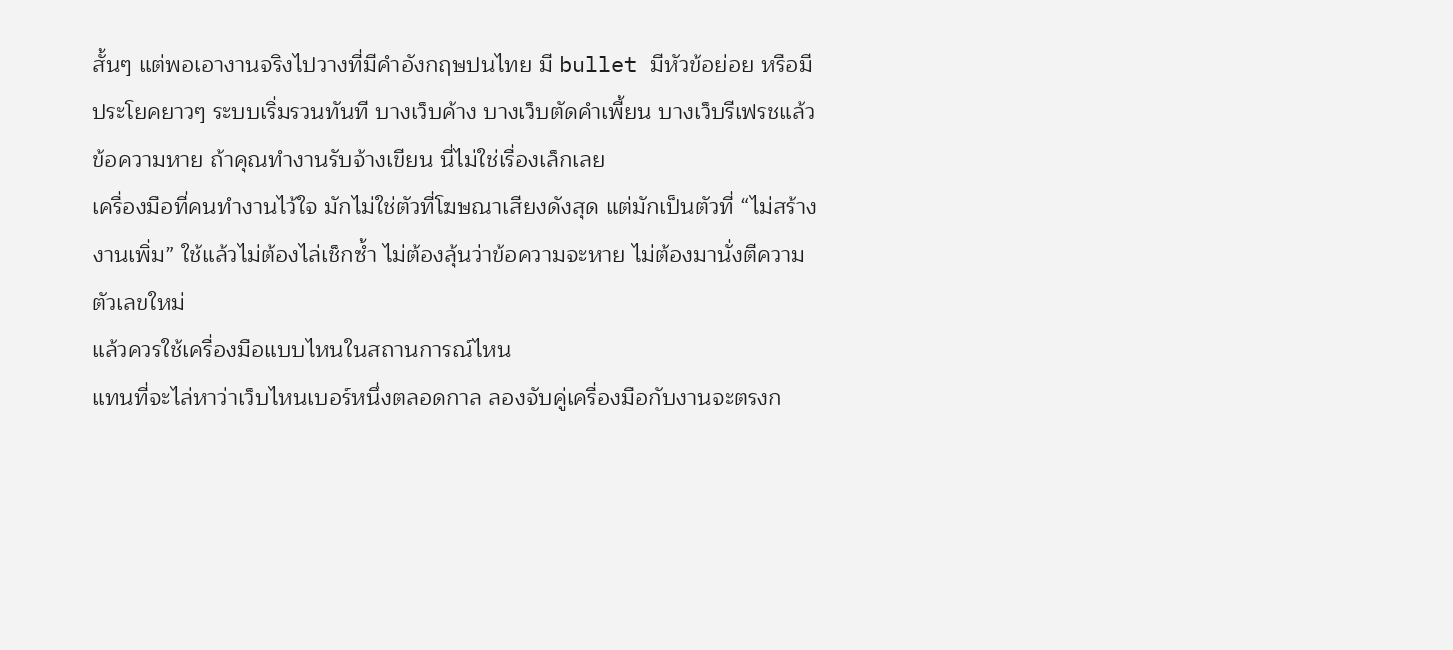สั้นๆ แต่พอเอางานจริงไปวางที่มีคำอังกฤษปนไทย มี bullet มีหัวข้อย่อย หรือมีประโยคยาวๆ ระบบเริ่มรวนทันที บางเว็บค้าง บางเว็บตัดคำเพี้ยน บางเว็บรีเฟรชแล้วข้อความหาย ถ้าคุณทำงานรับจ้างเขียน นี่ไม่ใช่เรื่องเล็กเลย
เครื่องมือที่คนทำงานไว้ใจ มักไม่ใช่ตัวที่โฆษณาเสียงดังสุด แต่มักเป็นตัวที่ “ไม่สร้างงานเพิ่ม” ใช้แล้วไม่ต้องไล่เช็กซ้ำ ไม่ต้องลุ้นว่าข้อความจะหาย ไม่ต้องมานั่งตีความตัวเลขใหม่
แล้วควรใช้เครื่องมือแบบไหนในสถานการณ์ไหน
แทนที่จะไล่หาว่าเว็บไหนเบอร์หนึ่งตลอดกาล ลองจับคู่เครื่องมือกับงานจะตรงก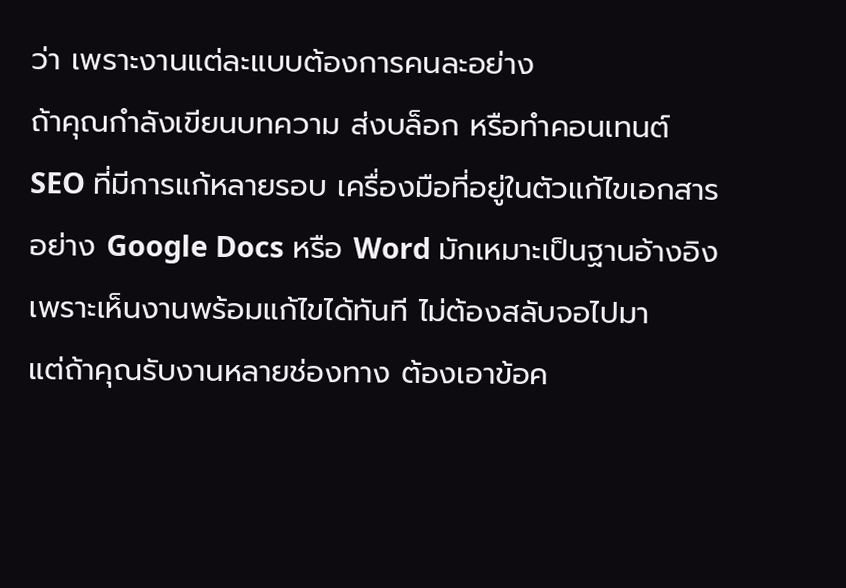ว่า เพราะงานแต่ละแบบต้องการคนละอย่าง
ถ้าคุณกำลังเขียนบทความ ส่งบล็อก หรือทำคอนเทนต์ SEO ที่มีการแก้หลายรอบ เครื่องมือที่อยู่ในตัวแก้ไขเอกสารอย่าง Google Docs หรือ Word มักเหมาะเป็นฐานอ้างอิง เพราะเห็นงานพร้อมแก้ไขได้ทันที ไม่ต้องสลับจอไปมา
แต่ถ้าคุณรับงานหลายช่องทาง ต้องเอาข้อค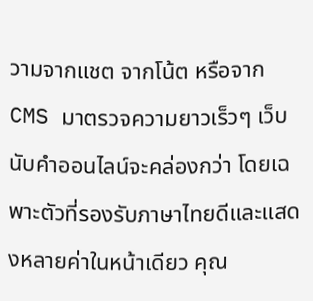วามจากแชต จากโน้ต หรือจาก CMS มาตรวจความยาวเร็วๆ เว็บนับคำออนไลน์จะคล่องกว่า โดยเฉพาะตัวที่รองรับภาษาไทยดีและแสดงหลายค่าในหน้าเดียว คุณ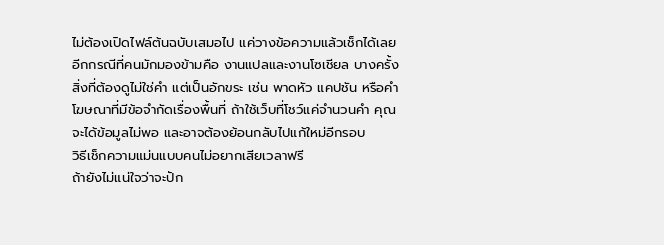ไม่ต้องเปิดไฟล์ต้นฉบับเสมอไป แค่วางข้อความแล้วเช็กได้เลย
อีกกรณีที่คนมักมองข้ามคือ งานแปลและงานโซเชียล บางครั้งสิ่งที่ต้องดูไม่ใช่คำ แต่เป็นอักขระ เช่น พาดหัว แคปชัน หรือคำโฆษณาที่มีข้อจำกัดเรื่องพื้นที่ ถ้าใช้เว็บที่โชว์แค่จำนวนคำ คุณจะได้ข้อมูลไม่พอ และอาจต้องย้อนกลับไปแก้ใหม่อีกรอบ
วิธีเช็กความแม่นแบบคนไม่อยากเสียเวลาฟรี
ถ้ายังไม่แน่ใจว่าจะปัก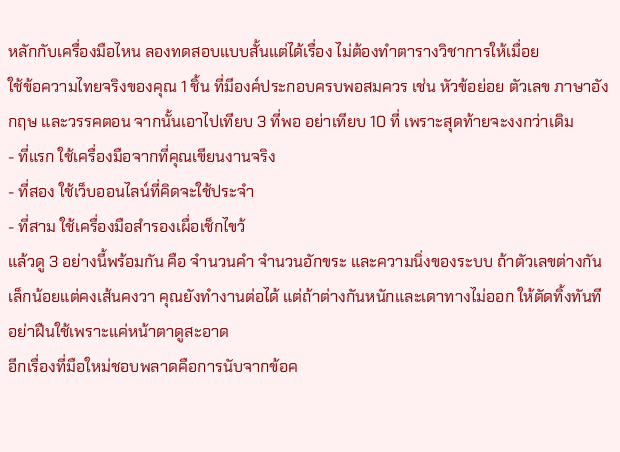หลักกับเครื่องมือไหน ลองทดสอบแบบสั้นแต่ได้เรื่อง ไม่ต้องทำตารางวิชาการให้เมื่อย
ใช้ข้อความไทยจริงของคุณ 1 ชิ้น ที่มีองค์ประกอบครบพอสมควร เช่น หัวข้อย่อย ตัวเลข ภาษาอังกฤษ และวรรคตอน จากนั้นเอาไปเทียบ 3 ที่พอ อย่าเทียบ 10 ที่ เพราะสุดท้ายจะงงกว่าเดิม
- ที่แรก ใช้เครื่องมือจากที่คุณเขียนงานจริง
- ที่สอง ใช้เว็บออนไลน์ที่คิดจะใช้ประจำ
- ที่สาม ใช้เครื่องมือสำรองเผื่อเช็กไขว้
แล้วดู 3 อย่างนี้พร้อมกัน คือ จำนวนคำ จำนวนอักขระ และความนิ่งของระบบ ถ้าตัวเลขต่างกันเล็กน้อยแต่คงเส้นคงวา คุณยังทำงานต่อได้ แต่ถ้าต่างกันหนักและเดาทางไม่ออก ให้ตัดทิ้งทันที อย่าฝืนใช้เพราะแค่หน้าตาดูสะอาด
อีกเรื่องที่มือใหม่ชอบพลาดคือการนับจากข้อค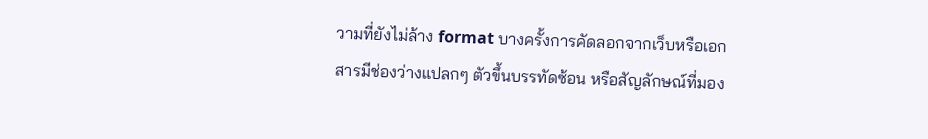วามที่ยังไม่ล้าง format บางครั้งการคัดลอกจากเว็บหรือเอกสารมีช่องว่างแปลกๆ ตัวขึ้นบรรทัดซ้อน หรือสัญลักษณ์ที่มอง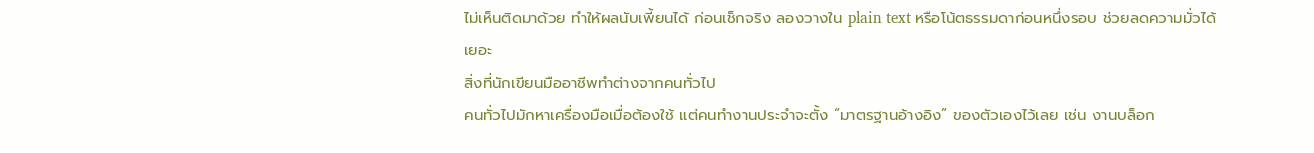ไม่เห็นติดมาด้วย ทำให้ผลนับเพี้ยนได้ ก่อนเช็กจริง ลองวางใน plain text หรือโน้ตธรรมดาก่อนหนึ่งรอบ ช่วยลดความมั่วได้เยอะ
สิ่งที่นักเขียนมืออาชีพทำต่างจากคนทั่วไป
คนทั่วไปมักหาเครื่องมือเมื่อต้องใช้ แต่คนทำงานประจำจะตั้ง “มาตรฐานอ้างอิง” ของตัวเองไว้เลย เช่น งานบล็อก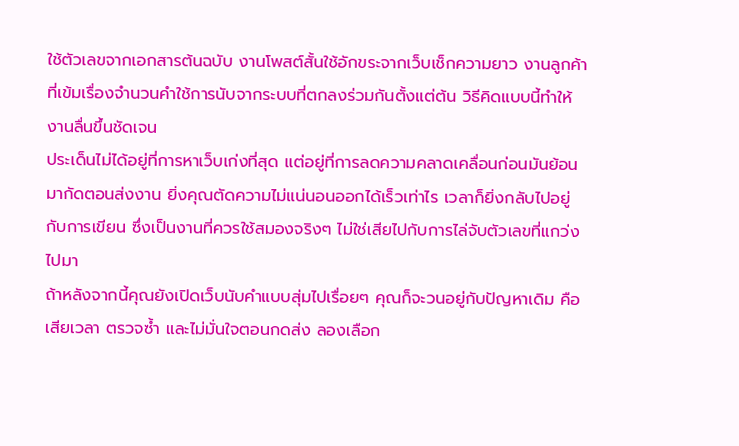ใช้ตัวเลขจากเอกสารต้นฉบับ งานโพสต์สั้นใช้อักขระจากเว็บเช็กความยาว งานลูกค้าที่เข้มเรื่องจำนวนคำใช้การนับจากระบบที่ตกลงร่วมกันตั้งแต่ต้น วิธีคิดแบบนี้ทำให้งานลื่นขึ้นชัดเจน
ประเด็นไม่ได้อยู่ที่การหาเว็บเก่งที่สุด แต่อยู่ที่การลดความคลาดเคลื่อนก่อนมันย้อนมากัดตอนส่งงาน ยิ่งคุณตัดความไม่แน่นอนออกได้เร็วเท่าไร เวลาก็ยิ่งกลับไปอยู่กับการเขียน ซึ่งเป็นงานที่ควรใช้สมองจริงๆ ไม่ใช่เสียไปกับการไล่จับตัวเลขที่แกว่งไปมา
ถ้าหลังจากนี้คุณยังเปิดเว็บนับคำแบบสุ่มไปเรื่อยๆ คุณก็จะวนอยู่กับปัญหาเดิม คือเสียเวลา ตรวจซ้ำ และไม่มั่นใจตอนกดส่ง ลองเลือก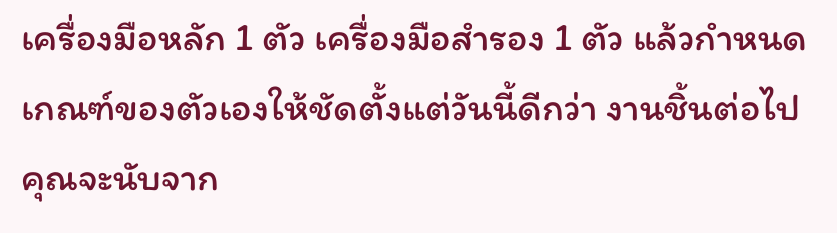เครื่องมือหลัก 1 ตัว เครื่องมือสำรอง 1 ตัว แล้วกำหนดเกณฑ์ของตัวเองให้ชัดตั้งแต่วันนี้ดีกว่า งานชิ้นต่อไปคุณจะนับจาก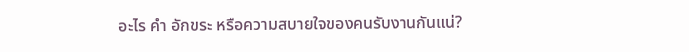อะไร คำ อักขระ หรือความสบายใจของคนรับงานกันแน่?